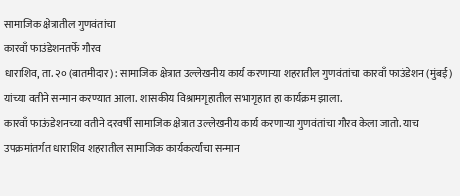सामाजिक क्षेत्रातील गुणवंतांचा
कारवाँ फाउंडेशनतर्फे गौरव
धाराशिव, ता. २० (बातमीदार) : सामाजिक क्षेत्रात उल्लेखनीय कार्य करणाऱ्या शहरातील गुणवंतांचा कारवाँ फाउंडेशन (मुंबई) यांच्या वतीने सन्मान करण्यात आला. शासकीय विश्रामगृहातील सभागृहात हा कार्यक्रम झाला.
कारवाँ फाऊंडेशनच्या वतीने दरवर्षी सामाजिक क्षेत्रात उल्लेखनीय कार्य करणाऱ्या गुणवंतांचा गौरव केला जातो. याच उपक्रमांतर्गत धाराशिव शहरातील सामाजिक कार्यकर्त्यांचा सन्मान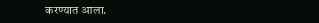करण्यात आला.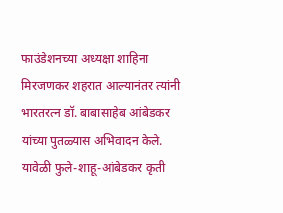फाउंडेशनच्या अध्यक्षा शाहिना मिरजणकर शहरात आल्यानंतर त्यांनी भारतरत्न डॉ. बाबासाहेब आंबेडकर यांच्या पुतळ्यास अभिवादन केले. यावेळी फुले-शाहू-आंबेडकर कृती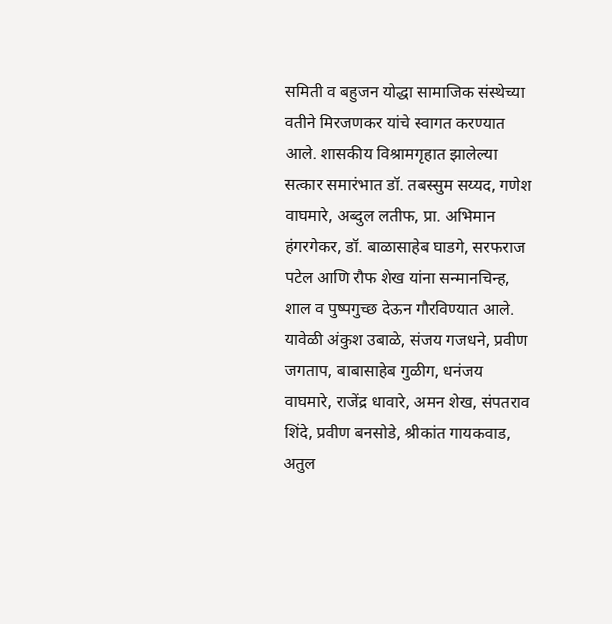समिती व बहुजन योद्धा सामाजिक संस्थेच्या वतीने मिरजणकर यांचे स्वागत करण्यात आले. शासकीय विश्रामगृहात झालेल्या सत्कार समारंभात डॉ. तबस्सुम सय्यद, गणेश वाघमारे, अब्दुल लतीफ, प्रा. अभिमान हंगरगेकर, डॉ. बाळासाहेब घाडगे, सरफराज पटेल आणि रौफ शेख यांना सन्मानचिन्ह, शाल व पुष्पगुच्छ देऊन गौरविण्यात आले.
यावेळी अंकुश उबाळे, संजय गजधने, प्रवीण जगताप, बाबासाहेब गुळीग, धनंजय वाघमारे, राजेंद्र धावारे, अमन शेख, संपतराव शिंदे, प्रवीण बनसोडे, श्रीकांत गायकवाड, अतुल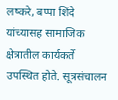लष्करे, बप्पा शिंदे यांच्यासह सामाजिक क्षेत्रातील कार्यकर्ते उपस्थित होते. सूत्रसंचालन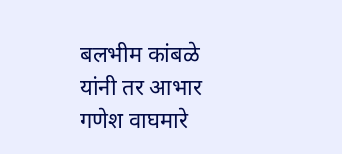बलभीम कांबळे यांनी तर आभार गणेश वाघमारे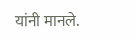यांनी मानले.